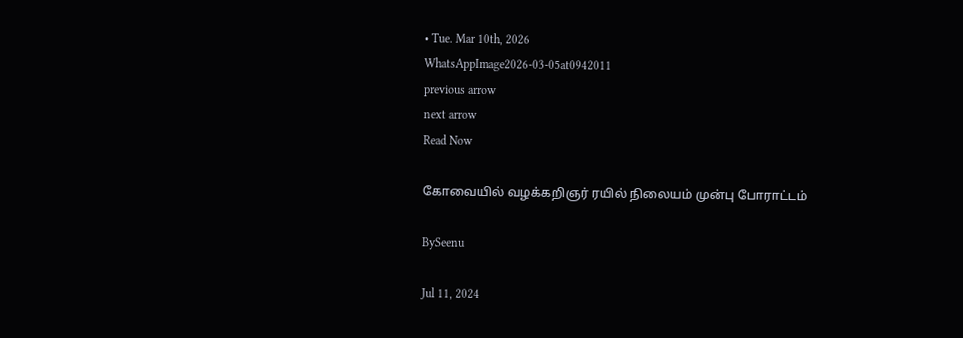• Tue. Mar 10th, 2026
WhatsAppImage2026-03-05at0942011
previous arrow
next arrow
Read Now

கோவையில் வழக்கறிஞர் ரயில் நிலையம் முன்பு போராட்டம்

BySeenu

Jul 11, 2024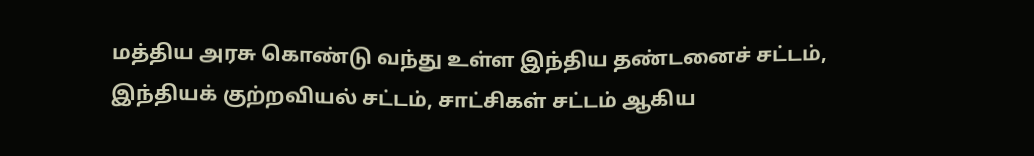மத்திய அரசு கொண்டு வந்து உள்ள இந்திய தண்டனைச் சட்டம், இந்தியக் குற்றவியல் சட்டம், சாட்சிகள் சட்டம் ஆகிய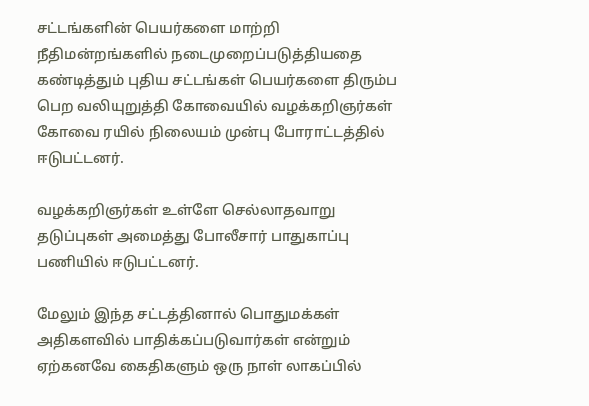சட்டங்களின் பெயர்களை மாற்றி நீதிமன்றங்களில் நடைமுறைப்படுத்தியதை கண்டித்தும் புதிய சட்டங்கள் பெயர்களை திரும்ப பெற வலியுறுத்தி கோவையில் வழக்கறிஞர்கள் கோவை ரயில் நிலையம் முன்பு போராட்டத்தில் ஈடுபட்டனர்.

வழக்கறிஞர்கள் உள்ளே செல்லாதவாறு தடுப்புகள் அமைத்து போலீசார் பாதுகாப்பு பணியில் ஈடுபட்டனர்.

மேலும் இந்த சட்டத்தினால் பொதுமக்கள் அதிகளவில் பாதிக்கப்படுவார்கள் என்றும் ஏற்கனவே கைதிகளும் ஒரு நாள் லாகப்பில்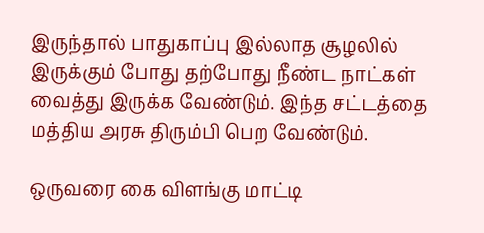இருந்தால் பாதுகாப்பு இல்லாத சூழலில் இருக்கும் போது தற்போது நீண்ட நாட்கள் வைத்து இருக்க வேண்டும். இந்த சட்டத்தை மத்திய அரசு திரும்பி பெற வேண்டும்.

ஒருவரை கை விளங்கு மாட்டி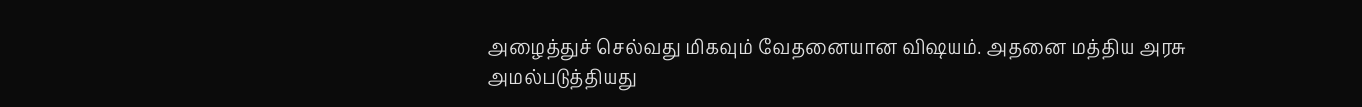அழைத்துச் செல்வது மிகவும் வேதனையான விஷயம். அதனை மத்திய அரசு அமல்படுத்தியது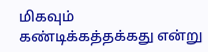மிகவும் கண்டிக்கத்தக்கது என்று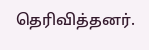தெரிவித்தனர்.